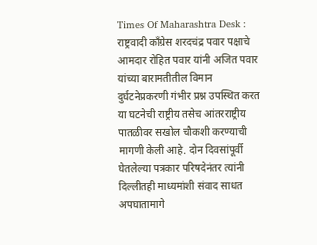Times Of Maharashtra Desk : राष्ट्रवादी काँग्रेस शरदचंद्र पवार पक्षाचे आमदार रोहित पवार यांनी अजित पवार यांच्या बारामतीतील विमान दुर्घटनेप्रकरणी गंभीर प्रश्न उपस्थित करत या घटनेची राष्ट्रीय तसेच आंतरराष्ट्रीय पातळीवर सखोल चौकशी करण्याची मागणी केली आहे. दोन दिवसांपूर्वी घेतलेल्या पत्रकार परिषदेनंतर त्यांनी दिल्लीतही माध्यमांशी संवाद साधत अपघातामागे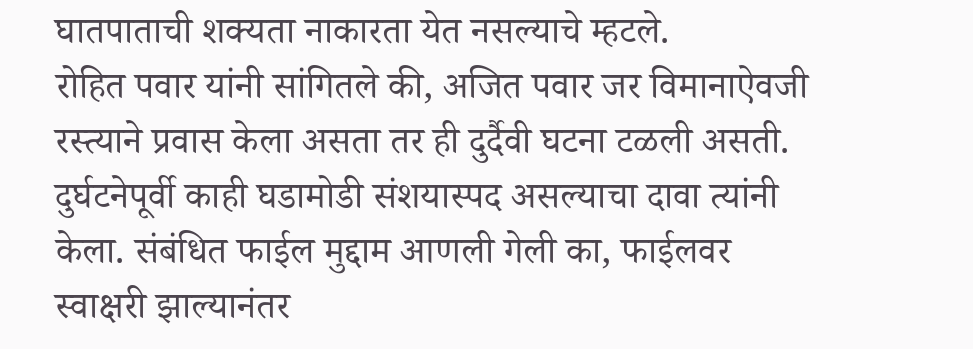घातपाताची शक्यता नाकारता येत नसल्याचे म्हटले.
रोहित पवार यांनी सांगितले की, अजित पवार जर विमानाऐवजी रस्त्याने प्रवास केला असता तर ही दुर्दैवी घटना टळली असती. दुर्घटनेपूर्वी काही घडामोडी संशयास्पद असल्याचा दावा त्यांनी केला. संबंधित फाईल मुद्दाम आणली गेली का, फाईलवर स्वाक्षरी झाल्यानंतर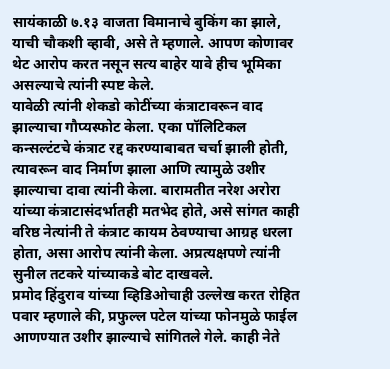सायंकाळी ७.१३ वाजता विमानाचे बुकिंग का झाले, याची चौकशी व्हावी, असे ते म्हणाले. आपण कोणावर थेट आरोप करत नसून सत्य बाहेर यावे हीच भूमिका असल्याचे त्यांनी स्पष्ट केले.
यावेळी त्यांनी शेकडो कोटींच्या कंत्राटावरून वाद झाल्याचा गौप्यस्फोट केला. एका पॉलिटिकल कन्सल्टंटचे कंत्राट रद्द करण्याबाबत चर्चा झाली होती, त्यावरून वाद निर्माण झाला आणि त्यामुळे उशीर झाल्याचा दावा त्यांनी केला. बारामतीत नरेश अरोरा यांच्या कंत्राटासंदर्भातही मतभेद होते, असे सांगत काही वरिष्ठ नेत्यांनी ते कंत्राट कायम ठेवण्याचा आग्रह धरला होता, असा आरोप त्यांनी केला. अप्रत्यक्षपणे त्यांनी सुनील तटकरे यांच्याकडे बोट दाखवले.
प्रमोद हिंदुराव यांच्या व्हिडिओचाही उल्लेख करत रोहित पवार म्हणाले की, प्रफुल्ल पटेल यांच्या फोनमुळे फाईल आणण्यात उशीर झाल्याचे सांगितले गेले. काही नेते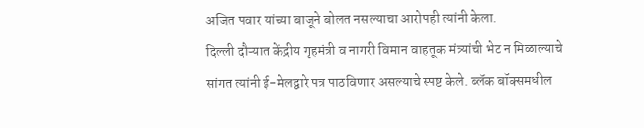अजित पवार यांच्या बाजूने बोलत नसल्याचा आरोपही त्यांनी केला.
दिल्ली दौऱ्यात केंद्रीय गृहमंत्री व नागरी विमान वाहतूक मंत्र्यांची भेट न मिळाल्याचे सांगत त्यांनी ई-मेलद्वारे पत्र पाठविणार असल्याचे स्पष्ट केले. ब्लॅक बॉक्समधील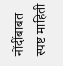नोंदींबाबत स्पष्ट माहिती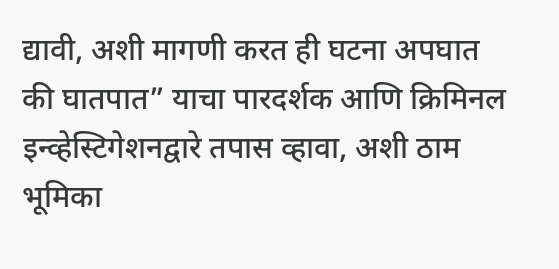द्यावी, अशी मागणी करत ही घटना अपघात की घातपात” याचा पारदर्शक आणि क्रिमिनल इन्व्हेस्टिगेशनद्वारे तपास व्हावा, अशी ठाम भूमिका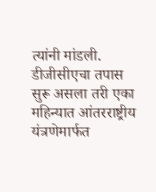त्यांनी मांडली. डीजीसीएचा तपास सुरू असला तरी एका महिन्यात आंतरराष्ट्रीय यंत्रणेमार्फत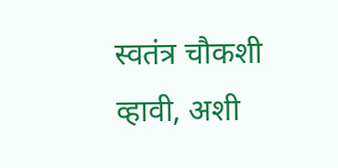स्वतंत्र चौकशी व्हावी, अशी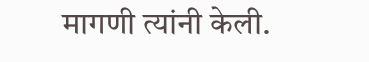मागणी त्यांनी केली.